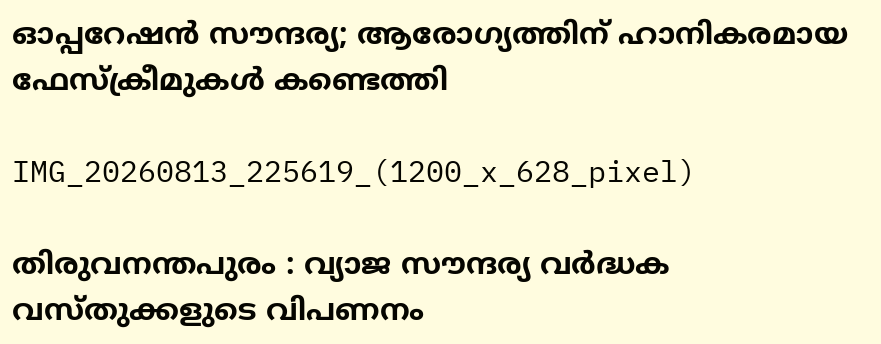ഓപ്പറേഷൻ സൗന്ദര്യ; ആരോഗ്യത്തിന് ഹാനികരമായ ഫേസ്ക്രീമുകൾ കണ്ടെത്തി

IMG_20260813_225619_(1200_x_628_pixel)

തിരുവനന്തപുരം : വ്യാജ സൗന്ദര്യ വർദ്ധക വസ്തുക്കളുടെ വിപണനം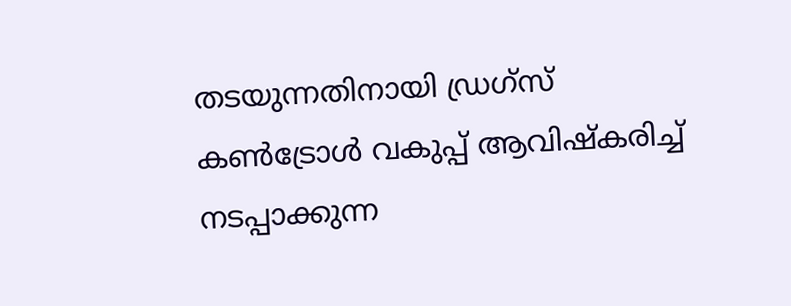തടയുന്നതിനായി ഡ്രഗ്സ് കൺട്രോൾ വകുപ്പ് ആവിഷ്കരിച്ച് നടപ്പാക്കുന്ന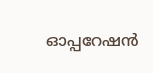ഓപ്പറേഷൻ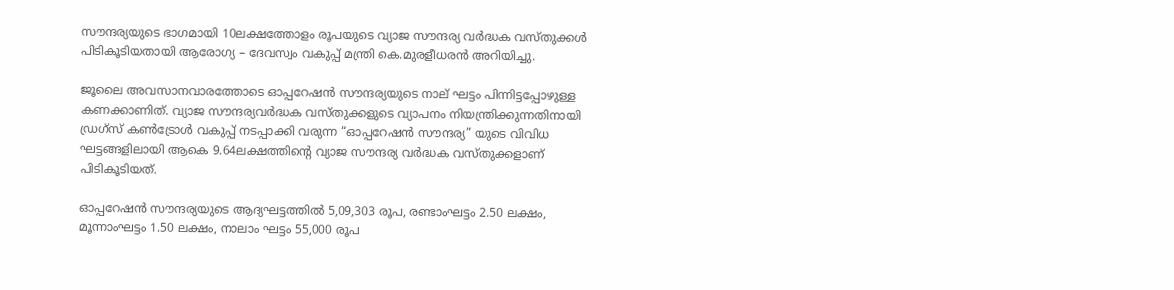സൗന്ദര്യയുടെ ഭാഗമായി 10ലക്ഷത്തോളം രൂപയുടെ വ്യാജ സൗന്ദര്യ വർദ്ധക വസ്തുക്കൾ പിടികൂടിയതായി ആരോഗ്യ – ദേവസ്വം വകുപ്പ് മന്ത്രി കെ.മുരളീധരൻ അറിയിച്ചു.

ജൂലൈ അവസാനവാരത്തോടെ ഓപ്പറേഷൻ സൗന്ദര്യയുടെ നാല് ഘട്ടം പിന്നിട്ടപ്പോഴുള്ള കണക്കാണിത്. വ്യാജ സൗന്ദര്യവർദ്ധക വസ്തുക്കളുടെ വ്യാപനം നിയന്ത്രിക്കുന്നതിനായി ഡ്രഗ്സ് കൺട്രോൾ വകുപ്പ് നടപ്പാക്കി വരുന്ന “ഓപ്പറേഷൻ സൗന്ദര്യ” യുടെ വിവിധ ഘട്ടങ്ങളിലായി ആകെ 9.64ലക്ഷത്തിന്റെ വ്യാജ സൗന്ദര്യ വർദ്ധക വസ്തുക്കളാണ് പിടികൂടിയത്.

ഓപ്പറേഷൻ സൗന്ദര്യയുടെ ആദ്യഘട്ടത്തിൽ 5,09,303 രൂപ, രണ്ടാംഘട്ടം 2.50 ലക്ഷം, മൂന്നാംഘട്ടം 1.50 ലക്ഷം, നാലാം ഘട്ടം 55,000 രൂപ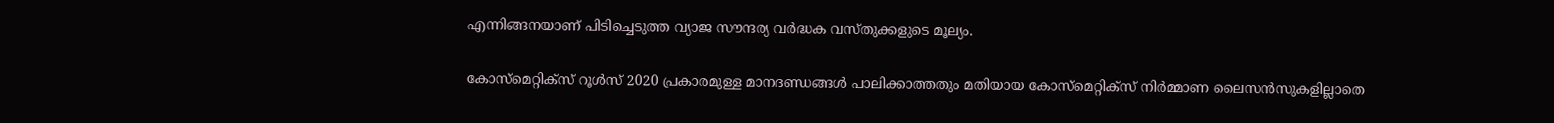എന്നിങ്ങനയാണ് പിടിച്ചെടുത്ത വ്യാജ സൗന്ദര്യ വർദ്ധക വസ്തുക്കളുടെ മൂല്യം.

കോസ്‌മെറ്റിക്സ് റൂൾസ് 2020 പ്രകാരമുള്ള മാനദണ്ഡങ്ങൾ പാലിക്കാത്തതും മതിയായ കോസ്‌മെറ്റിക്സ് നിർമ്മാണ ലൈസൻസുകളില്ലാതെ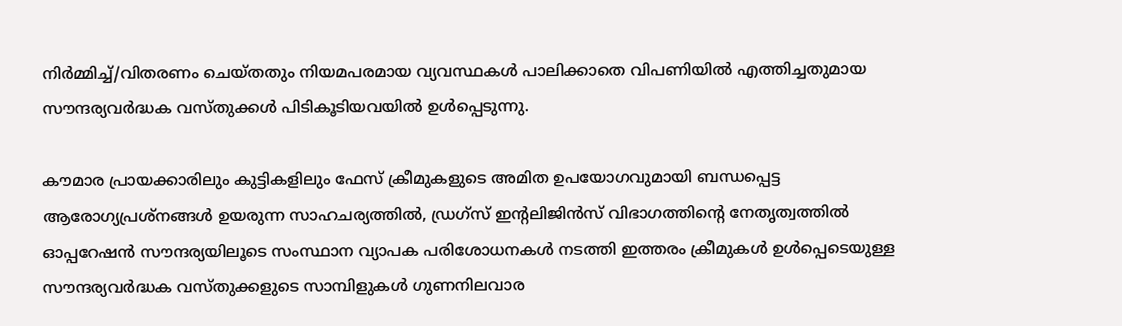നിർമ്മിച്ച്/വിതരണം ചെയ്തതും നിയമപരമായ വ്യവസ്ഥകൾ പാലിക്കാതെ വിപണിയിൽ എത്തിച്ചതുമായ സൗന്ദര്യവർദ്ധക വസ്തുക്കൾ പിടികൂടിയവയിൽ ഉൾപ്പെടുന്നു.

കൗമാര പ്രായക്കാരിലും കുട്ടികളിലും ഫേസ് ക്രീമുകളുടെ അമിത ഉപയോഗവുമായി ബന്ധപ്പെട്ട ആരോഗ്യപ്രശ്നങ്ങൾ ഉയരുന്ന സാഹചര്യത്തിൽ, ഡ്രഗ്സ് ഇന്റലിജിൻസ് വിഭാഗത്തിന്റെ നേതൃത്വത്തിൽ ഓപ്പറേഷൻ സൗന്ദര്യയിലൂടെ സംസ്ഥാന വ്യാപക പരിശോധനകൾ നടത്തി ഇത്തരം ക്രീമുകൾ ഉൾപ്പെടെയുള്ള സൗന്ദര്യവർദ്ധക വസ്തുക്കളുടെ സാമ്പിളുകൾ ഗുണനിലവാര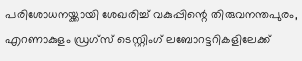പരിശോധനയ്ക്കായി ശേഖരിച്ച് വകുപ്പിന്റെ തിരുവനന്തപുരം, എറണാകുളം ഡ്രഗ്സ് ടെസ്റ്റിംഗ് ലബോറട്ടറികളിലേക്ക്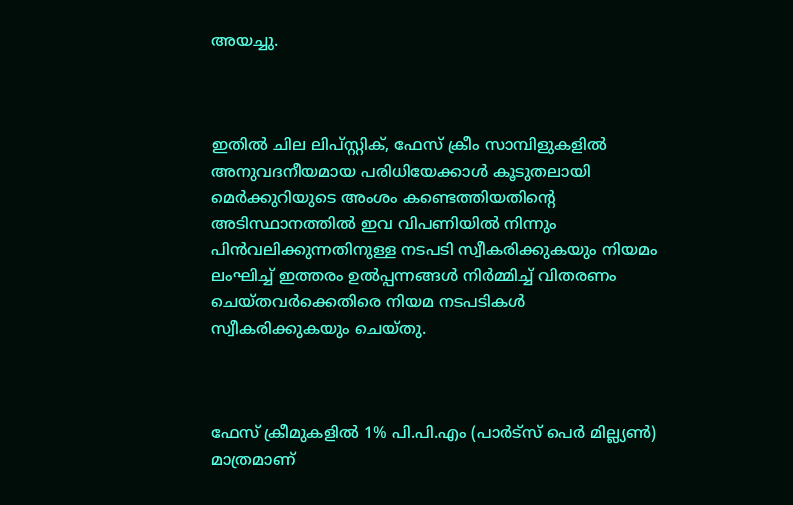അയച്ചു.



ഇതിൽ ചില ലിപ്സ്റ്റിക്, ഫേസ് ക്രീം സാമ്പിളുകളിൽ അനുവദനീയമായ പരിധിയേക്കാൾ കൂടുതലായി മെർക്കുറിയുടെ അംശം കണ്ടെത്തിയതിന്റെ അടിസ്ഥാനത്തിൽ ഇവ വിപണിയിൽ നിന്നും പിൻവലിക്കുന്നതിനുള്ള നടപടി സ്വീകരിക്കുകയും നിയമം ലംഘിച്ച് ഇത്തരം ഉൽപ്പന്നങ്ങൾ നിർമ്മിച്ച് വിതരണം ചെയ്തവർക്കെതിരെ നിയമ നടപടികൾ സ്വീകരിക്കുകയും ചെയ്തു.



ഫേസ് ക്രീമുകളിൽ 1% പി.പി.എം (പാർട്സ് പെർ മില്ല്യൺ) മാത്രമാണ്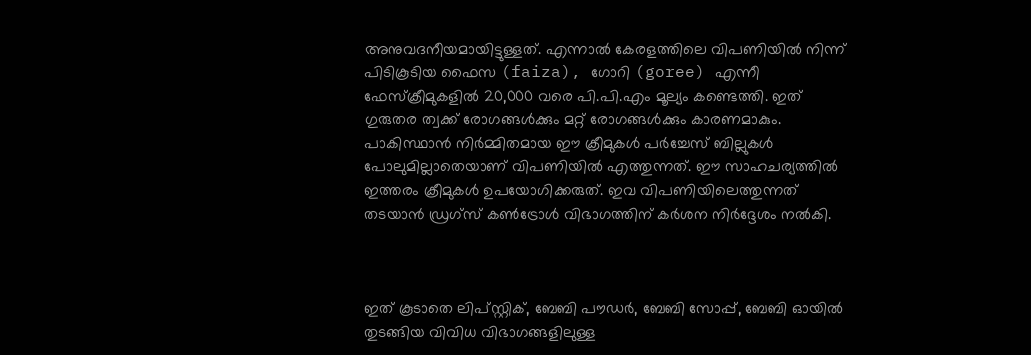അനുവദനീയമായിട്ടുള്ളത്. എന്നാൽ കേരളത്തിലെ വിപണിയിൽ നിന്ന് പിടികൂടിയ ഫൈസ (faiza), ഗോറി (goree) എന്നീ ഫേസ്ക്രീമുകളിൽ 20,000 വരെ പി.പി.എം മൂല്യം കണ്ടെത്തി. ഇത് ഗുരുതര ത്വക്ക് രോഗങ്ങൾക്കും മറ്റ് രോഗങ്ങൾക്കും കാരണമാകും. പാകിസ്ഥാൻ നിർമ്മിതമായ ഈ ക്രീമുകൾ പർച്ചേസ് ബില്ലുകൾ പോലുമില്ലാതെയാണ് വിപണിയിൽ എത്തുന്നത്. ഈ സാഹചര്യത്തിൽ ഇത്തരം ക്രീമുകൾ ഉപയോഗിക്കരുത്. ഇവ വിപണിയിലെത്തുന്നത് തടയാൻ ഡ്രഗ്സ് കൺട്രോൾ വിഭാഗത്തിന് കർശന നിർദ്ദേശം നൽകി.



ഇത് കൂടാതെ ലിപ്സ്റ്റിക്, ബേബി പൗഡർ, ബേബി സോപ്പ്, ബേബി ഓയിൽ തുടങ്ങിയ വിവിധ വിഭാഗങ്ങളിലുള്ള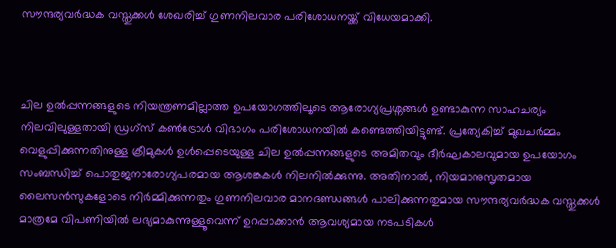സൗന്ദര്യവർദ്ധക വസ്തുക്കൾ ശേഖരിച്ച് ഗുണനിലവാര പരിശോധനയ്ക്ക് വിധേയമാക്കി.



ചില ഉൽപ്പന്നങ്ങളുടെ നിയന്ത്രണമില്ലാത്ത ഉപയോഗത്തിലൂടെ ആരോഗ്യപ്രശ്നങ്ങൾ ഉണ്ടാകുന്ന സാഹചര്യം നിലവിലുള്ളതായി ഡ്രഗ്സ് കൺട്രോൾ വിഭാഗം പരിശോധനയിൽ കണ്ടെത്തിയിട്ടുണ്ട്. പ്രത്യേകിച്ച് മുഖചർമ്മം വെളുപ്പിക്കുന്നതിനുള്ള ക്രീമുകൾ ഉൾപ്പെടെയുള്ള ചില ഉൽപ്പന്നങ്ങളുടെ അമിതവും ദീർഘകാലവുമായ ഉപയോഗം സംബന്ധിച്ച് പൊതുജനാരോഗ്യപരമായ ആശങ്കകൾ നിലനിൽക്കുന്നു. അതിനാൽ, നിയമാനുസൃതമായ ലൈസൻസുകളോടെ നിർമ്മിക്കുന്നതും ഗുണനിലവാര മാനദണ്ഡങ്ങൾ പാലിക്കുന്നതുമായ സൗന്ദര്യവർദ്ധക വസ്തുക്കൾ മാത്രമേ വിപണിയിൽ ലഭ്യമാകുന്നുള്ളൂവെന്ന് ഉറപ്പാക്കാൻ ആവശ്യമായ നടപടികൾ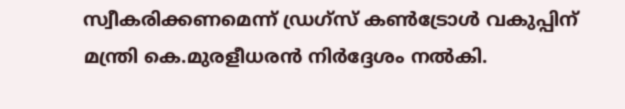സ്വീകരിക്കണമെന്ന് ഡ്രഗ്സ് കൺട്രോൾ വകുപ്പിന് മന്ത്രി കെ.മുരളീധരൻ നിർദ്ദേശം നൽകി.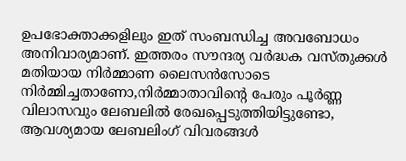ഉപഭോക്താക്കളിലും ഇത് സംബന്ധിച്ച അവബോധം അനിവാര്യമാണ്. ഇത്തരം സൗന്ദര്യ വർദ്ധക വസ്തുക്കൾ മതിയായ നിർമ്മാണ ലൈസൻസോടെ നിർമ്മിച്ചതാണോ,നിർമ്മാതാവിന്റെ പേരും പൂർണ്ണ വിലാസവും ലേബലിൽ രേഖപ്പെടുത്തിയിട്ടുണ്ടോ, ആവശ്യമായ ലേബലിംഗ് വിവരങ്ങൾ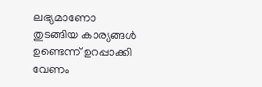ലഭ്യമാണോ തുടങ്ങിയ കാര്യങ്ങൾ ഉണ്ടെന്ന് ഉറപ്പാക്കി വേണം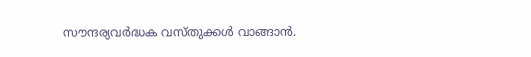സൗന്ദര്യവർദ്ധക വസ്തുക്കൾ വാങ്ങാൻ.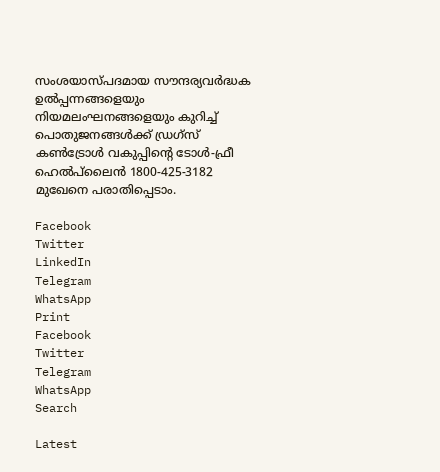സംശയാസ്പദമായ സൗന്ദര്യവർദ്ധക ഉൽപ്പന്നങ്ങളെയും നിയമലംഘനങ്ങളെയും കുറിച്ച് പൊതുജനങ്ങൾക്ക് ഡ്രഗ്സ് കൺട്രോൾ വകുപ്പിന്റെ ടോൾ-ഫ്രീ ഹെൽപ്‌ലൈൻ 1800-425-3182 മുഖേനെ പരാതിപ്പെടാം.

Facebook
Twitter
LinkedIn
Telegram
WhatsApp
Print
Facebook
Twitter
Telegram
WhatsApp
Search

Latest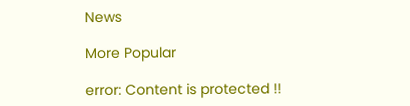News

More Popular

error: Content is protected !!